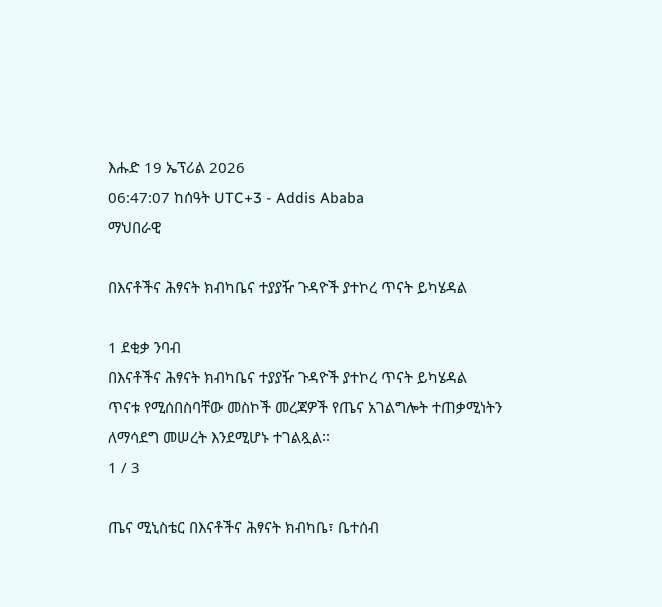እሑድ 19 ኤፕሪል 2026
06:47:07 ከሰዓት UTC+3 - Addis Ababa
ማህበራዊ

በእናቶችና ሕፃናት ክብካቤና ተያያዥ ጉዳዮች ያተኮረ ጥናት ይካሄዳል

1 ደቂቃ ንባብ
በእናቶችና ሕፃናት ክብካቤና ተያያዥ ጉዳዮች ያተኮረ ጥናት ይካሄዳል
ጥናቱ የሚሰበስባቸው መስኮች መረጃዎች የጤና አገልግሎት ተጠቃሚነትን ለማሳደግ መሠረት እንደሚሆኑ ተገልጿል፡፡
1 / 3

ጤና ሚኒስቴር በእናቶችና ሕፃናት ክብካቤ፣ ቤተሰብ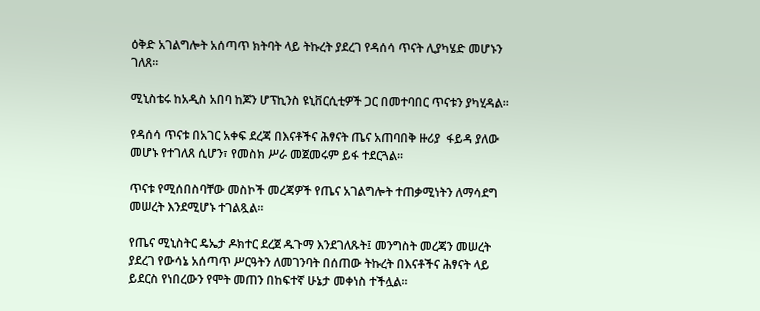ዕቅድ አገልግሎት አሰጣጥ ክትባት ላይ ትኩረት ያደረገ የዳሰሳ ጥናት ሊያካሄድ መሆኑን ገለጸ፡፡

ሚኒስቴሩ ከአዲስ አበባ ከጆን ሆፕኪንስ ዩኒቨርሲቲዎች ጋር በመተባበር ጥናቱን ያካሂዳል፡፡

የዳሰሳ ጥናቱ በአገር አቀፍ ደረጃ በእናቶችና ሕፃናት ጤና አጠባበቅ ዙሪያ  ፋይዳ ያለው መሆኑ የተገለጸ ሲሆን፣ የመስክ ሥራ መጀመሩም ይፋ ተደርጓል፡፡

ጥናቱ የሚሰበስባቸው መስኮች መረጃዎች የጤና አገልግሎት ተጠቃሚነትን ለማሳደግ መሠረት እንደሚሆኑ ተገልጿል፡፡

የጤና ሚኒስትር ዴኤታ ዶክተር ደረጀ ዱጉማ እንደገለጹት፤ መንግስት መረጃን መሠረት ያደረገ የውሳኔ አሰጣጥ ሥርዓትን ለመገንባት በሰጠው ትኩረት በእናቶችና ሕፃናት ላይ ይደርስ የነበረውን የሞት መጠን በከፍተኛ ሁኔታ መቀነስ ተችሏል።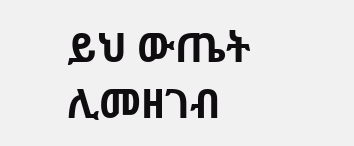ይህ ውጤት ሊመዘገብ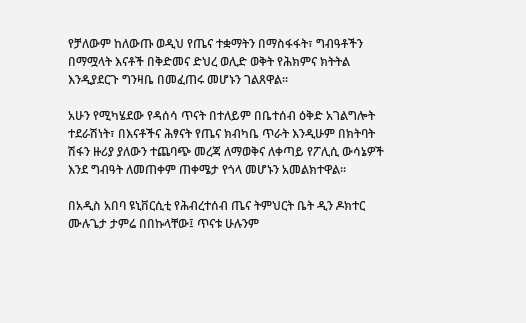የቻለውም ከለውጡ ወዲህ የጤና ተቋማትን በማስፋፋት፣ ግብዓቶችን በማሟላት እናቶች በቅድመና ድህረ ወሊድ ወቅት የሕክምና ክትትል እንዲያደርጉ ግንዛቤ በመፈጠሩ መሆኑን ገልጸዋል።

አሁን የሚካሄደው የዳሰሳ ጥናት በተለይም በቤተሰብ ዕቅድ አገልግሎት ተደራሽነት፣ በእናቶችና ሕፃናት የጤና ክብካቤ ጥራት እንዲሁም በክትባት ሽፋን ዙሪያ ያለውን ተጨባጭ መረጃ ለማወቅና ለቀጣይ የፖሊሲ ውሳኔዎች እንደ ግብዓት ለመጠቀም ጠቀሜታ የጎላ መሆኑን አመልክተዋል።

በአዲስ አበባ ዩኒቨርሲቲ የሕብረተሰብ ጤና ትምህርት ቤት ዲን ዶክተር ሙሉጌታ ታምሬ በበኩላቸው፤ ጥናቱ ሁሉንም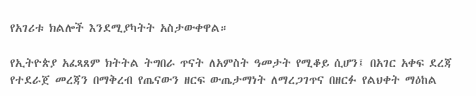የአገሪቱ ክልሎች እንደሚያካትት አስታውቀዋል።

የኢትዮጵያ አፈጻጸም ክትትል ትግበራ ጥናት ለአምስት ዓመታት የሚቆይ ሲሆን፤ በአገር አቀፍ ደረጃ የተደራጀ መረጃን በማቅረብ የጤናውን ዘርፍ ውጤታማነት ለማረጋገጥና በዘርፉ የልህቀት ማዕከል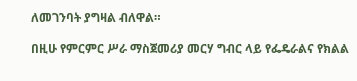ለመገንባት ያግዛል ብለዋል።

በዚሁ የምርምር ሥራ ማስጀመሪያ መርሃ ግብር ላይ የፌዴራልና የክልል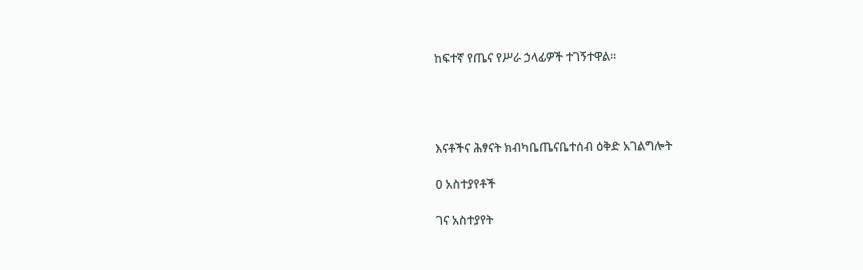ከፍተኛ የጤና የሥራ ኃላፊዎች ተገኝተዋል፡፡




እናቶችና ሕፃናት ክብካቤጤናቤተሰብ ዕቅድ አገልግሎት

0 አስተያየቶች

ገና አስተያየት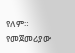የለም። የመጀመሪያው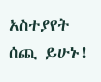አስተያየት ሰጪ ይሁኑ!